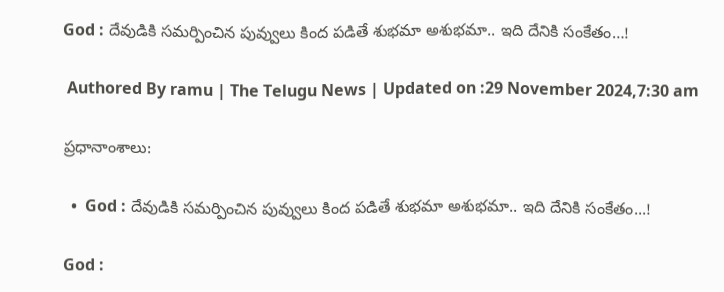God : దేవుడికి సమర్పించిన పువ్వులు కింద పడితే శుభమా అశుభమా.. ఇది దేనికి సంకేతం…!

 Authored By ramu | The Telugu News | Updated on :29 November 2024,7:30 am

ప్రధానాంశాలు:

  •  God : దేవుడికి సమర్పించిన పువ్వులు కింద పడితే శుభమా అశుభమా.. ఇది దేనికి సంకేతం...!

God :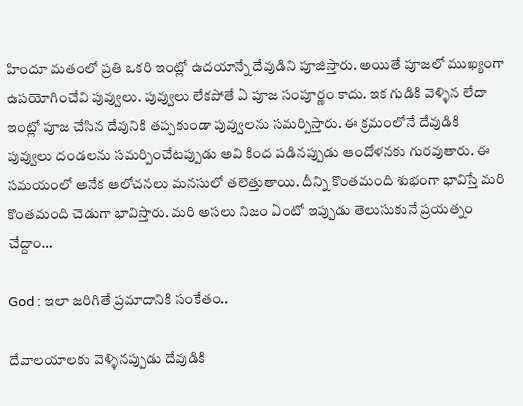హిందూ మతంలో ప్రతి ఒకరి ఇంట్లో ఉదయాన్నే దేవుడిని పూజిస్తారు. అయితే పూజలో ముఖ్యంగా ఉపయోగించేవి పువ్వులు. పువ్వులు లేకపోతే ఏ పూజ సంపూర్ణం కాదు. ఇక గుడికి వెళ్ళిన లేదా ఇంట్లో పూజ చేసిన దేవునికి తప్పకుండా పువ్వులను సమర్పిస్తారు. ఈ క్రమంలోనే దేవుడికి పువ్వులు దండలను సమర్పించేటప్పుడు అవి కింద పడినప్పుడు ఆందోళనకు గురవుతారు. ఈ సమయంలో అనేక ఆలోచనలు మనసులో తలెత్తుతాయి. దీన్ని కొంతమంది శుభంగా భావిస్తే మరి కొంతమంది చెడుగా భావిస్తారు. మరి అసలు నిజం ఏంటో ఇప్పుడు తెలుసుకునే ప్రయత్నం చేద్దాం…

God : ఇలా జరిగితే ప్రమాదానికి సంకేతం..

దేవాలయాలకు వెళ్ళినప్పుడు దేవుడికి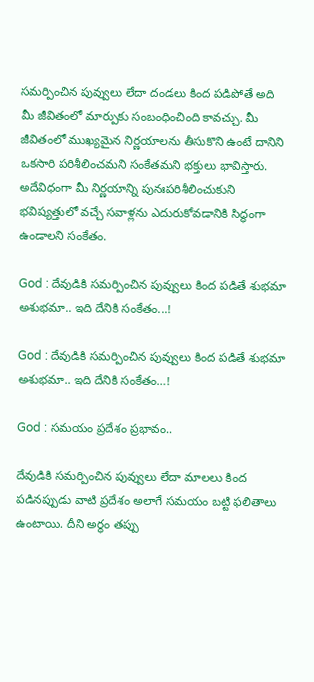సమర్పించిన పువ్వులు లేదా దండలు కింద పడిపోతే అది మీ జీవితంలో మార్పుకు సంబంధించింది కావచ్చు. మీ జీవితంలో ముఖ్యమైన నిర్ణయాలను తీసుకొని ఉంటే దానిని ఒకసారి పరిశీలించమని సంకేతమని భక్తులు భావిస్తారు. అదేవిధంగా మీ నిర్ణయాన్ని పునఃపరిశీలించుకుని భవిష్యత్తులో వచ్చే సవాళ్లను ఎదురుకోవడానికి సిద్ధంగా ఉండాలని సంకేతం.

God : దేవుడికి సమర్పించిన పువ్వులు కింద పడితే శుభమా అశుభమా.. ఇది దేనికి సంకేతం...!

God : దేవుడికి సమర్పించిన పువ్వులు కింద పడితే శుభమా అశుభమా.. ఇది దేనికి సంకేతం…!

God : సమయం ప్రదేశం ప్రభావం..

దేవుడికి సమర్పించిన పువ్వులు లేదా మాలలు కింద పడినప్పుడు వాటి ప్రదేశం అలాగే సమయం బట్టి ఫలితాలు ఉంటాయి. దీని అర్థం తప్పు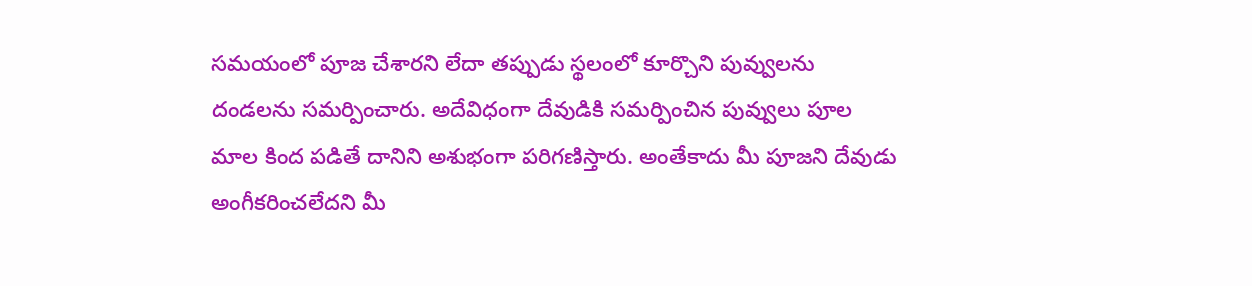సమయంలో పూజ చేశారని లేదా తప్పుడు స్థలంలో కూర్చొని పువ్వులను దండలను సమర్పించారు. అదేవిధంగా దేవుడికి సమర్పించిన పువ్వులు పూల మాల కింద పడితే దానిని అశుభంగా పరిగణిస్తారు. అంతేకాదు మీ పూజని దేవుడు అంగీకరించలేదని మీ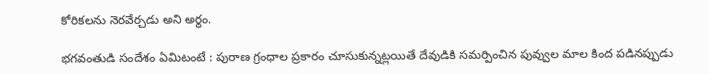కోరికలను నెరవేర్చడు అని అర్థం.

భగవంతుడి సందేశం ఏమిటంటే : పురాణ గ్రంధాల ప్రకారం చూసుకున్నట్లయితే దేవుడికి సమర్పించిన పువ్వుల మాల కింద పడినప్పుడు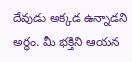దేవుడు అక్కడ ఉన్నాడని అర్థం. మీ భక్తిని ఆయన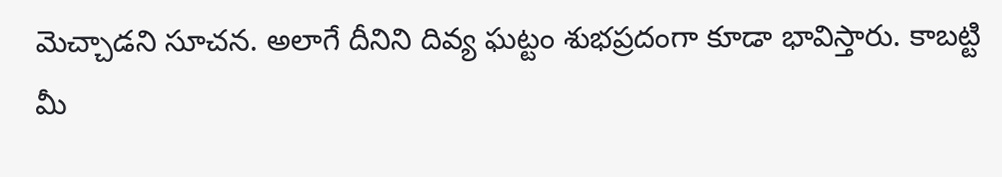మెచ్చాడని సూచన. అలాగే దీనిని దివ్య ఘట్టం శుభప్రదంగా కూడా భావిస్తారు. కాబట్టి మీ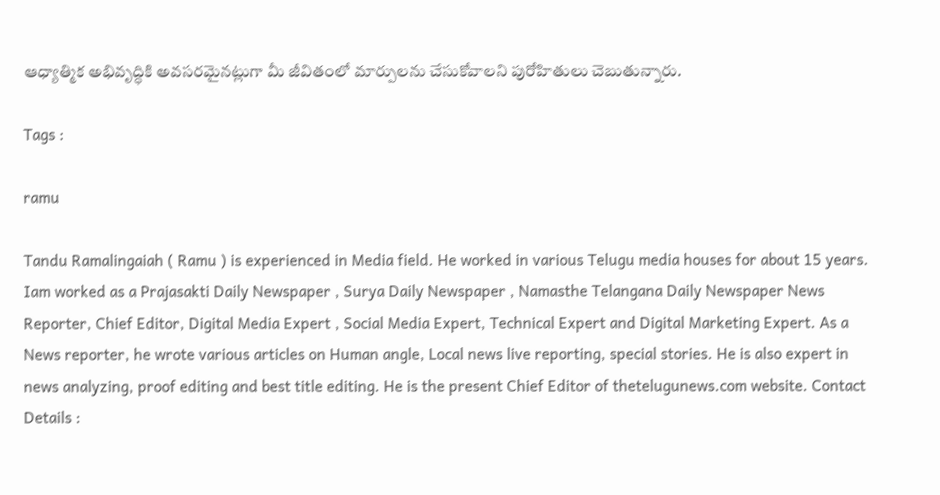ఆధ్యాత్మిక అభివృద్ధికి అవసరమైనట్లుగా మీ జీవితంలో మార్పులను చేసుకోవాలని పురోహితులు చెబుతున్నారు.

Tags :

ramu

Tandu Ramalingaiah ( Ramu ) is experienced in Media field. He worked in various Telugu media houses for about 15 years. Iam worked as a Prajasakti Daily Newspaper , Surya Daily Newspaper , Namasthe Telangana Daily Newspaper News Reporter, Chief Editor, Digital Media Expert , Social Media Expert, Technical Expert and Digital Marketing Expert. As a News reporter, he wrote various articles on Human angle, Local news live reporting, special stories. He is also expert in news analyzing, proof editing and best title editing. He is the present Chief Editor of thetelugunews.com website. Contact Details :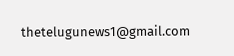thetelugunews1@gmail.com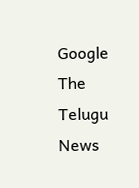Google The Telugu News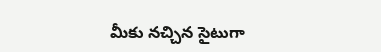మీకు నచ్చిన సైటుగా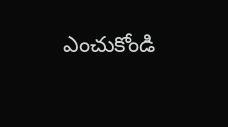ఎంచుకోండి